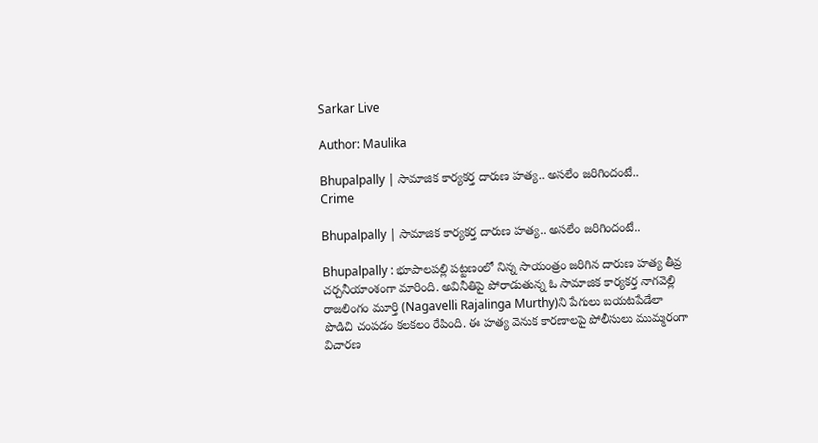Sarkar Live

Author: Maulika

Bhupalpally | సామాజిక కార్య‌క‌ర్త దారుణ హ‌త్య‌.. అస‌లేం జ‌రిగిందంటే..
Crime

Bhupalpally | సామాజిక కార్య‌క‌ర్త దారుణ హ‌త్య‌.. అస‌లేం జ‌రిగిందంటే..

Bhupalpally : భూపాలపల్లి పట్టణంలో నిన్న సాయంత్రం జ‌రిగిన దారుణ హ‌త్య తీవ్ర చ‌ర్చ‌నీయాంశంగా మారింది. అవినీతిపై పోరాడుతున్న ఓ సామాజిక కార్య‌క‌ర్త నాగ‌వెల్లి రాజ‌లింగం మూర్తి (Nagavelli Rajalinga Murthy)ని పేగులు బ‌య‌ట‌పేడేలా పొడిచి చంప‌డం క‌ల‌క‌లం రేపింది. ఈ హ‌త్య వెనుక కార‌ణాల‌పై పోలీసులు ముమ్మ‌రంగా విచార‌ణ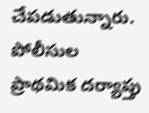చేప‌డుతున్నారు. పోలీసుల ప్రాథమిక దర్యాప్తు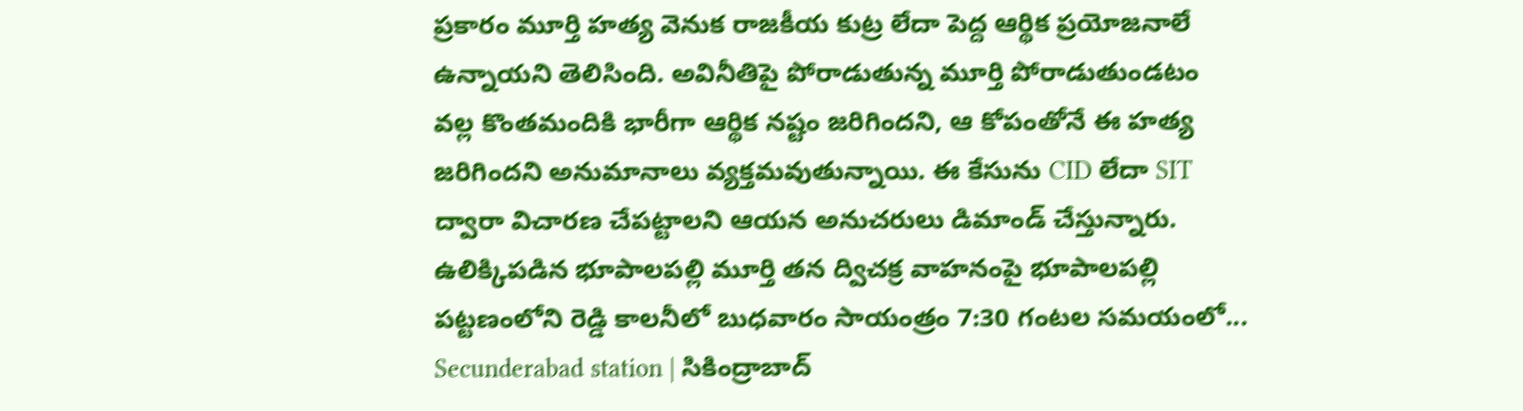ప్రకారం మూర్తి హత్య వెనుక రాజకీయ కుట్ర లేదా పెద్ద ఆర్థిక ప్రయోజనాలే ఉన్నాయని తెలిసింది. అవినీతిపై పోరాడుతున్న మూర్తి పోరాడుతుండ‌టం వ‌ల్ల కొంతమందికి భారీగా ఆర్థిక నష్టం జరిగిందని, ఆ కోపంతోనే ఈ హత్య జరిగిందని అనుమానాలు వ్యక్తమవుతున్నాయి. ఈ కేసును CID లేదా SIT ద్వారా విచారణ చేపట్టాలని ఆయ‌న అనుచరులు డిమాండ్ చేస్తున్నారు. ఉలిక్కిప‌డిన భూపాల‌ప‌ల్లి మూర్తి తన ద్విచక్ర వాహనంపై భూపాలపల్లి పట్టణంలోని రెడ్డి కాలనీలో బుధ‌వారం సాయంత్రం 7:30 గంటల సమయంలో...
Secunderabad station | సికింద్రాబాద్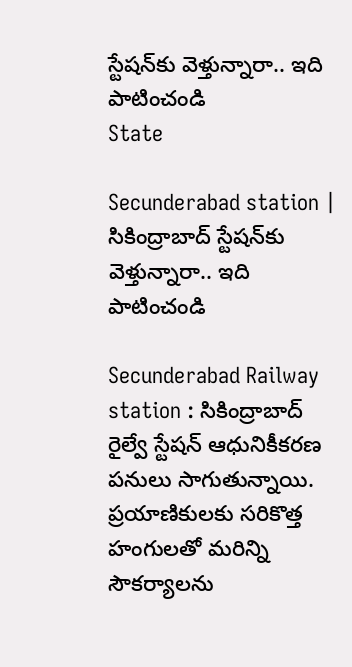స్టేష‌న్‌కు వెళ్తున్నారా.. ఇది పాటించండి
State

Secunderabad station | సికింద్రాబాద్ స్టేష‌న్‌కు వెళ్తున్నారా.. ఇది పాటించండి

Secunderabad Railway station : సికింద్రాబాద్‌ రైల్వే స్టేషన్‌ ఆధునికీక‌ర‌ణ ప‌నులు సాగుతున్నాయి. ప్ర‌యాణికుల‌కు స‌రికొత్త హంగుల‌తో మ‌రిన్ని సౌక‌ర్యాల‌ను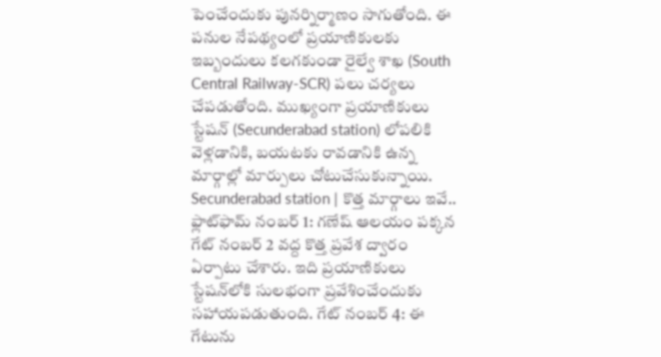పెంచేందుకు పున‌ర్నిర్మాణం సాగుతోంది. ఈ ప‌నుల నేప‌థ్యంలో ప్ర‌యాణికుల‌కు ఇబ్బందులు క‌ల‌గ‌కుండా రైల్వే శాఖ (South Central Railway-SCR) ప‌లు చ‌ర్య‌లు చేప‌డుతోంది. ముఖ్యంగా ప్ర‌యాణికులు స్టేష‌న్ (Secunderabad station) లోప‌లికి వెళ్లడానికి, బ‌య‌ట‌కు రావ‌డానికి ఉన్న మార్గాల్లో మార్పులు చోటుచేసుకున్నాయి. Secunderabad station | కొత్త మార్గాలు ఇవే.. ఫ్లాట్‌ఫామ్‌ నంబర్‌ 1: గణేష్‌ ఆలయం పక్కన గేట్‌ నంబర్‌ 2 వద్ద కొత్త ప్రవేశ ద్వారం ఏర్పాటు చేశారు. ఇది ప్రయాణికులు స్టేషన్‌లోకి సులభంగా ప్రవేశించేందుకు సహాయపడుతుంది. గేట్‌ నంబర్‌ 4: ఈ గేటును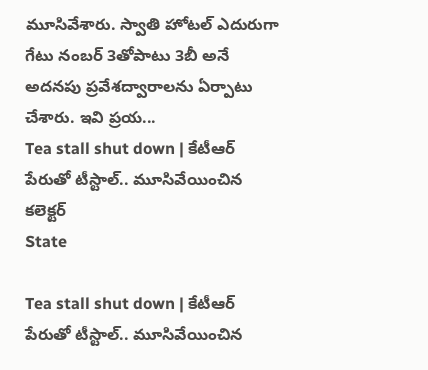మూసివేశారు. స్వాతి హోటల్‌ ఎదురుగా గేటు నంబర్ 3తోపాటు 3బీ అనే అదనపు ప్రవేశద్వారాలను ఏర్పాటు చేశారు. ఇవి ప్రయ...
Tea stall shut down | కేటీఆర్ పేరుతో టీస్టాల్‌.. మూసివేయించిన క‌లెక్ట‌ర్‌
State

Tea stall shut down | కేటీఆర్ పేరుతో టీస్టాల్‌.. మూసివేయించిన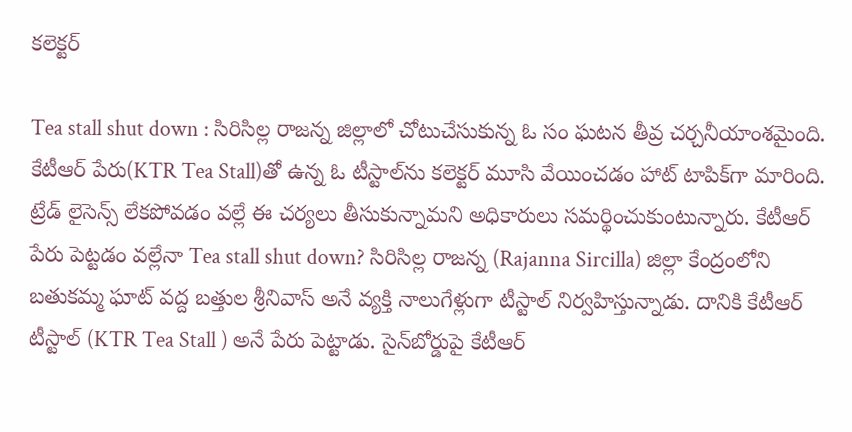క‌లెక్ట‌ర్‌

Tea stall shut down : సిరిసిల్ల రాజ‌న్న జిల్లాలో చోటుచేసుకున్న ఓ సం ఘ‌ట‌న తీవ్ర చ‌ర్చనీయాంశమైంది. కేటీఆర్ పేరు(KTR Tea Stall)తో ఉన్న ఓ టీస్టాల్‌ను క‌లెక్ట‌ర్ మూసి వేయించ‌డం హాట్ టాపిక్‌గా మారింది. ట్రేడ్ లైసెన్స్ లేక‌పోవ‌డం వ‌ల్లే ఈ చ‌ర్య‌లు తీసుకున్నామ‌ని అధికారులు స‌మ‌ర్థించుకుంటున్నారు. కేటీఆర్ పేరు పెట్ట‌డం వ‌ల్లేనా Tea stall shut down? సిరిసిల్ల రాజ‌న్న (Rajanna Sircilla) జిల్లా కేంద్రంలోని బ‌తుక‌మ్మ ఘాట్ వ‌ద్ద బ‌త్తుల శ్రీ‌నివాస్ అనే వ్య‌క్తి నాలుగేళ్లుగా టీస్టాల్ నిర్వ‌హిస్తున్నాడు. దానికి కేటీఆర్ టీస్టాల్ (KTR Tea Stall ) అనే పేరు పెట్టాడు. సైన్‌బోర్డుపై కేటీఆర్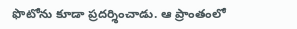ఫొటోను కూడా ప్ర‌ద‌ర్శించాడు. ఆ ప్రాంతంలో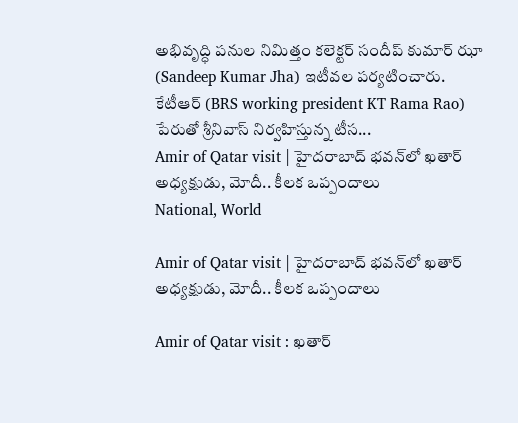అభివృద్ధి ప‌నుల నిమిత్తం క‌లెక్ట‌ర్ సందీప్ కుమార్ ఝా (Sandeep Kumar Jha) ఇటీవ‌ల పర్య‌టించారు. కేటీఆర్ (BRS working president KT Rama Rao) పేరుతో శ్రీ‌నివాస్ నిర్వ‌హిస్తున్న టీస...
Amir of Qatar visit | హైద‌రాబాద్ భ‌వ‌న్‌లో ఖ‌తార్ అధ్య‌క్షుడు, మోదీ.. కీల‌క ఒప్పందాలు
National, World

Amir of Qatar visit | హైద‌రాబాద్ భ‌వ‌న్‌లో ఖ‌తార్ అధ్య‌క్షుడు, మోదీ.. కీల‌క ఒప్పందాలు

Amir of Qatar visit : ఖతార్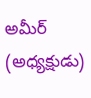అమీర్ (అధ్య‌క్షుడు)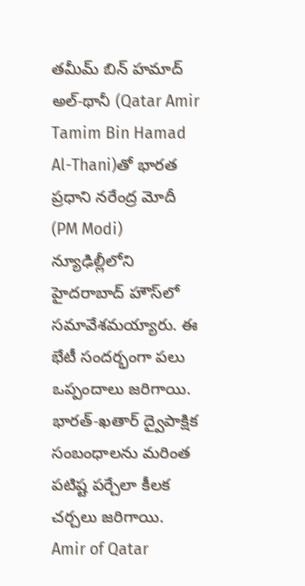తమీమ్ బిన్ హమాద్ అల్-థానీ (Qatar Amir Tamim Bin Hamad Al-Thani)తో భారత ప్రధాని నరేంద్ర మోదీ (PM Modi) న్యూఢిల్లీలోని హైదరాబాద్ హౌస్‌లో సమావేశమయ్యారు. ఈ భేటీ సంద‌ర్భంగా ప‌లు ఒప్పందాలు జ‌రిగాయి. భారత్-ఖతార్ ద్వైపాక్షిక సంబంధాల‌ను మ‌రింత ప‌టిష్ట ప‌ర్చేలా కీల‌క చ‌ర్చ‌లు జ‌రిగాయి. Amir of Qatar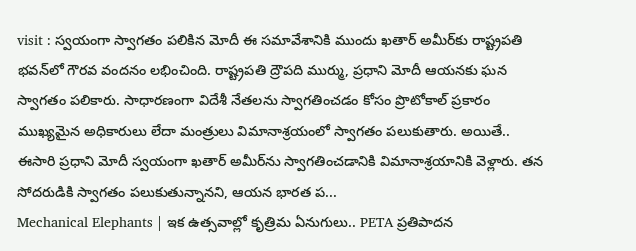visit : స్వ‌యంగా స్వాగ‌తం ప‌లికిన మోదీ ఈ సమావేశానికి ముందు ఖతార్ అమీర్‌కు రాష్ట్రపతి భవన్‌లో గౌర‌వ వంద‌నం ల‌భించింది. రాష్ట్రపతి ద్రౌపది ముర్ము, ప్రధాని మోదీ ఆయ‌న‌కు ఘ‌న స్వాగ‌తం ప‌లికారు. సాధారణంగా విదేశీ నేతలను స్వాగతించడం కోసం ప్రొటోకాల్‌ ప్రకారం ముఖ్యమైన అధికారులు లేదా మంత్రులు విమానాశ్రయంలో స్వాగతం పలుకుతారు. అయితే.. ఈసారి ప్రధాని మోదీ స్వయంగా ఖతార్ అమీర్‌ను స్వాగతించడానికి విమానాశ్రయానికి వెళ్లారు. తన సోదరుడికి స్వాగతం పలుకుతున్నానని, ఆయన భారత ప...
Mechanical Elephants | ఇక ఉత్స‌వాల్లో కృత్రిమ ఏనుగులు.. PETA ప్ర‌తిపాద‌న‌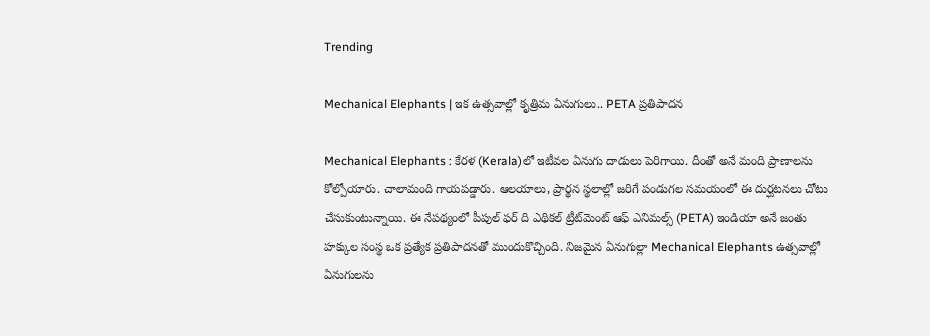Trending

Mechanical Elephants | ఇక ఉత్స‌వాల్లో కృత్రిమ ఏనుగులు.. PETA ప్ర‌తిపాద‌న‌

Mechanical Elephants : కేరళ (Kerala)లో ఇటీవల ఏనుగు దాడులు పెరిగాయి. దీంతో అనే మంది ప్రాణాల‌ను కోల్పోయారు. చాలామంది గాయ‌ప‌డ్డారు. ఆలయాలు, ప్రార్థ‌న స్థ‌లాల్లో జ‌రిగే పండుగ‌ల సమయంలో ఈ దుర్ఘ‌ట‌న‌లు చోటు చేసుకుంటున్నాయి. ఈ నేపథ్యంలో పీపుల్ ఫర్ ది ఎథికల్ ట్రీట్‌మెంట్ ఆఫ్ ఎనిమల్స్ (PETA) ఇండియా అనే జంతు హక్కుల సంస్థ ఒక ప్రత్యేక ప్రతిపాదనతో ముందుకొచ్చింది. నిజ‌మైన ఏనుగుల్లా Mechanical Elephants ఉత్స‌వాల్లో ఏనుగుల‌ను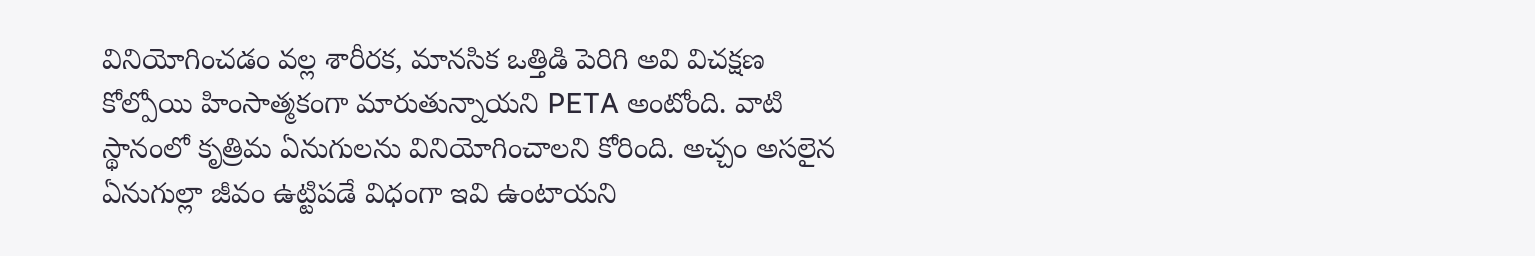వినియోగించ‌డం వల్ల శారీర‌క‌, మాన‌సిక ఒత్తిడి పెరిగి అవి విచ‌క్ష‌ణ కోల్పోయి హింసాత్మ‌కంగా మారుతున్నాయ‌ని PETA అంటోంది. వాటి స్థానంలో కృత్రిమ ఏనుగుల‌ను వినియోగించాల‌ని కోరింది. అచ్చం అస‌లైన ఏనుగుల్లా జీవం ఉట్టిప‌డే విధంగా ఇవి ఉంటాయ‌ని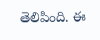తెలిపింది. ఈ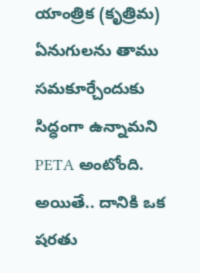యాంత్రిక (కృత్రిమ‌) ఏనుగుల‌ను తాము స‌మ‌కూర్చేందుకు సిద్ధంగా ఉన్నామ‌ని PETA అంటోంది. అయితే.. దానికి ఒక ష‌ర‌తు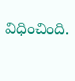విధించింది.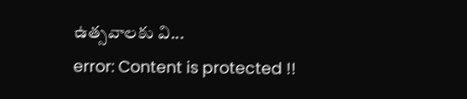ఉత్స‌వాల‌కు వి...
error: Content is protected !!